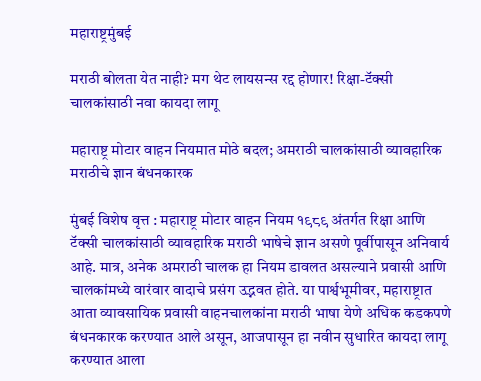महाराष्ट्रमुंबई

मराठी बोलता येत नाही? मग थेट लायसन्स रद्द होणार! रिक्षा-टॅक्सी चालकांसाठी नवा कायदा लागू

महाराष्ट्र मोटार वाहन नियमात मोठे बदल; अमराठी चालकांसाठी व्यावहारिक मराठीचे ज्ञान बंधनकारक

मुंबई विशेष वृत्त : महाराष्ट्र मोटार वाहन नियम १९८९ अंतर्गत रिक्षा आणि टॅक्सी चालकांसाठी व्यावहारिक मराठी भाषेचे ज्ञान असणे पूर्वीपासून अनिवार्य आहे. मात्र, अनेक अमराठी चालक हा नियम डावलत असल्याने प्रवासी आणि चालकांमध्ये वारंवार वादाचे प्रसंग उद्भवत होते. या पार्श्वभूमीवर, महाराष्ट्रात आता व्यावसायिक प्रवासी वाहनचालकांना मराठी भाषा येणे अधिक कडकपणे बंधनकारक करण्यात आले असून, आजपासून हा नवीन सुधारित कायदा लागू करण्यात आला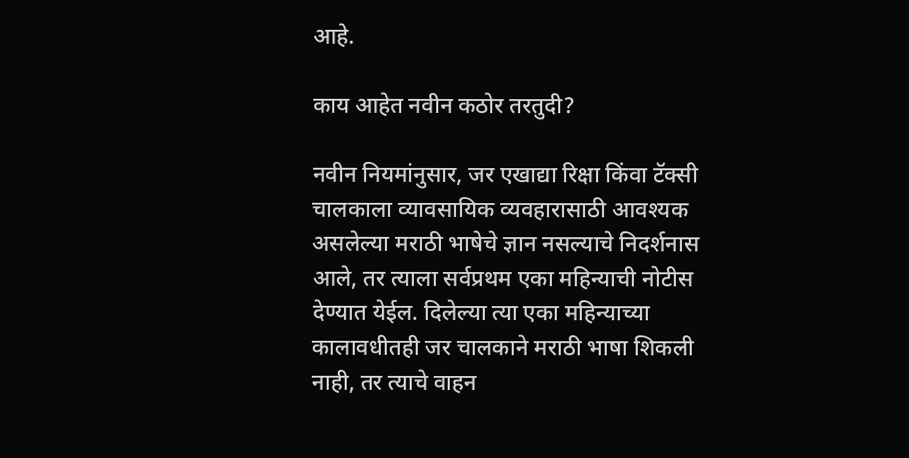आहे.

काय आहेत नवीन कठोर तरतुदी?

नवीन नियमांनुसार, जर एखाद्या रिक्षा किंवा टॅक्सी चालकाला व्यावसायिक व्यवहारासाठी आवश्यक असलेल्या मराठी भाषेचे ज्ञान नसल्याचे निदर्शनास आले, तर त्याला सर्वप्रथम एका महिन्याची नोटीस देण्यात येईल. दिलेल्या त्या एका महिन्याच्या कालावधीतही जर चालकाने मराठी भाषा शिकली नाही, तर त्याचे वाहन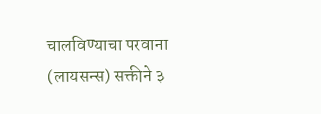चालविण्याचा परवाना (लायसन्स) सक्तीने ३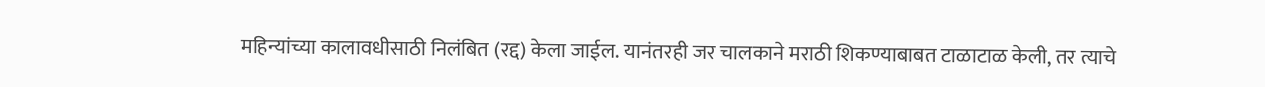महिन्यांच्या कालावधीसाठी निलंबित (रद्द) केला जाईल. यानंतरही जर चालकाने मराठी शिकण्याबाबत टाळाटाळ केली, तर त्याचे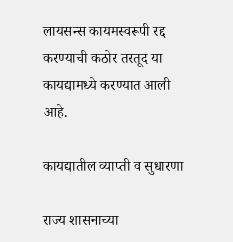लायसन्स कायमस्वरूपी रद्द करण्याची कठोर तरतूद या कायद्यामध्ये करण्यात आली आहे.

कायद्यातील व्याप्ती व सुधारणा

राज्य शासनाच्या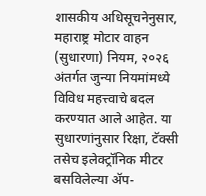शासकीय अधिसूचनेनुसार, महाराष्ट्र मोटार वाहन (सुधारणा) नियम, २०२६ अंतर्गत जुन्या नियमांमध्ये विविध महत्त्वाचे बदल करण्यात आले आहेत. या सुधारणांनुसार रिक्षा, टॅक्सी तसेच इलेक्ट्रॉनिक मीटर बसविलेल्या अ‍ॅप-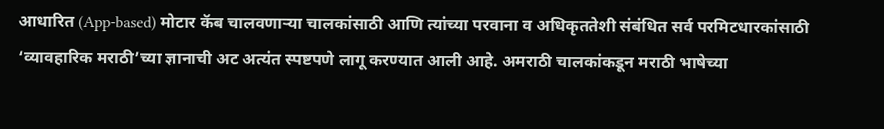आधारित (App-based) मोटार कॅब चालवणाऱ्या चालकांसाठी आणि त्यांच्या परवाना व अधिकृततेशी संबंधित सर्व परमिटधारकांसाठी ‘व्यावहारिक मराठी’च्या ज्ञानाची अट अत्यंत स्पष्टपणे लागू करण्यात आली आहे. अमराठी चालकांकडून मराठी भाषेच्या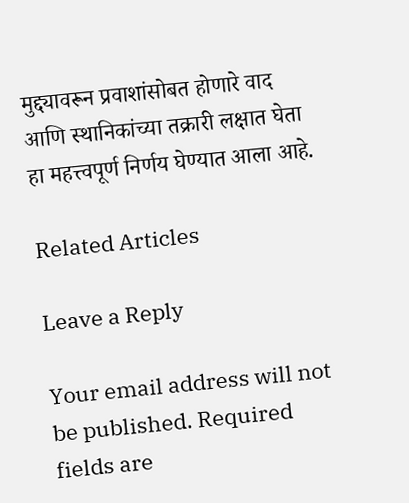मुद्द्यावरून प्रवाशांसोबत होणारे वाद आणि स्थानिकांच्या तक्रारी लक्षात घेता हा महत्त्वपूर्ण निर्णय घेण्यात आला आहे.

Related Articles

Leave a Reply

Your email address will not be published. Required fields are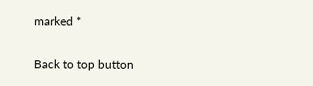marked *

Back to top button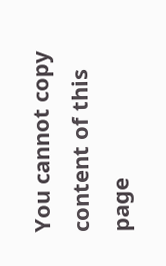You cannot copy content of this page